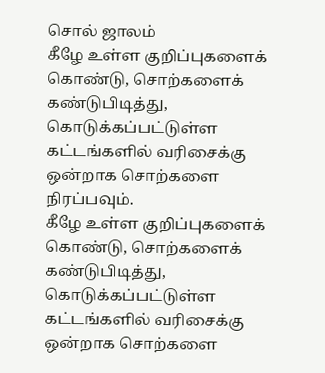சொல் ஜாலம்
கீழே உள்ள குறிப்புகளைக் கொண்டு, சொற்களைக் கண்டுபிடித்து, கொடுக்கப்பட்டுள்ள கட்டங்களில் வரிசைக்கு ஒன்றாக சொற்களை நிரப்பவும்.
கீழே உள்ள குறிப்புகளைக் கொண்டு, சொற்களைக் கண்டுபிடித்து, கொடுக்கப்பட்டுள்ள கட்டங்களில் வரிசைக்கு ஒன்றாக சொற்களை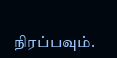நிரப்பவும்.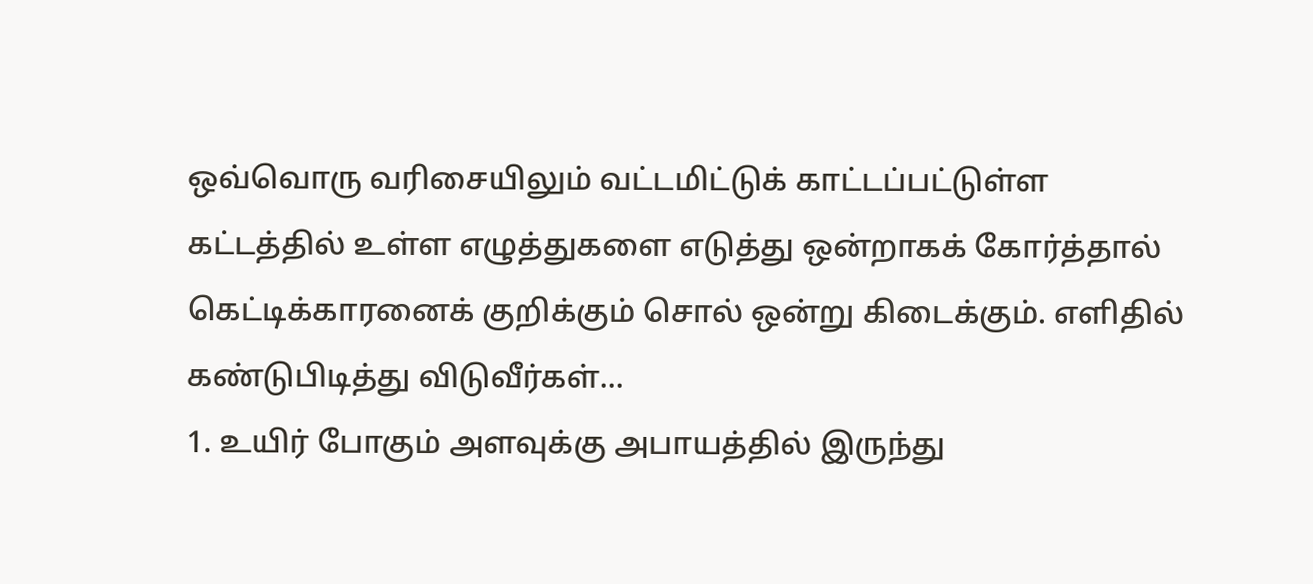ஒவ்வொரு வரிசையிலும் வட்டமிட்டுக் காட்டப்பட்டுள்ள கட்டத்தில் உள்ள எழுத்துகளை எடுத்து ஒன்றாகக் கோர்த்தால் கெட்டிக்காரனைக் குறிக்கும் சொல் ஒன்று கிடைக்கும். எளிதில் கண்டுபிடித்து விடுவீர்கள்...
1. உயிர் போகும் அளவுக்கு அபாயத்தில் இருந்து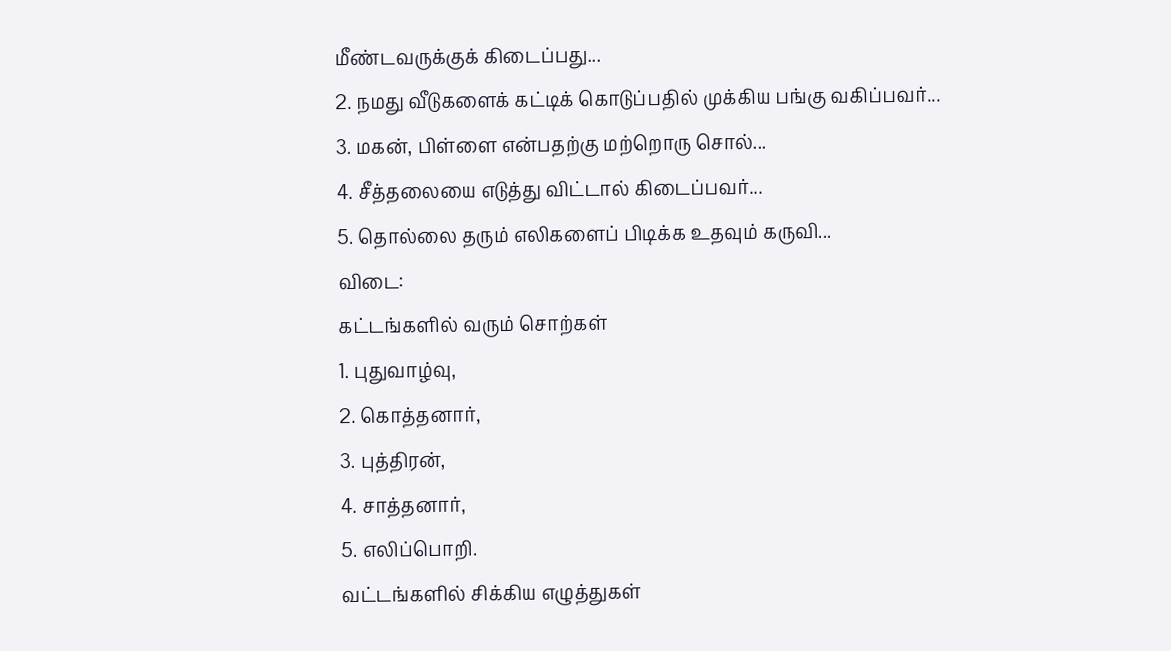மீண்டவருக்குக் கிடைப்பது...
2. நமது வீடுகளைக் கட்டிக் கொடுப்பதில் முக்கிய பங்கு வகிப்பவர்...
3. மகன், பிள்ளை என்பதற்கு மற்றொரு சொல்...
4. சீத்தலையை எடுத்து விட்டால் கிடைப்பவர்...
5. தொல்லை தரும் எலிகளைப் பிடிக்க உதவும் கருவி...
விடை:
கட்டங்களில் வரும் சொற்கள்
1. புதுவாழ்வு,
2. கொத்தனார்,
3. புத்திரன்,
4. சாத்தனார்,
5. எலிப்பொறி.
வட்டங்களில் சிக்கிய எழுத்துகள்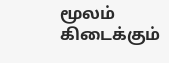மூலம் கிடைக்கும்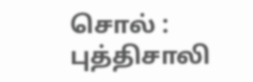சொல் : புத்திசாலி